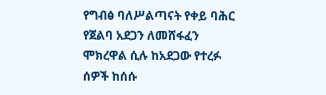የግብፅ ባለሥልጣናት የቀይ ባሕር የጀልባ አደጋን ለመሸፋፈን ሞክረዋል ሲሉ ከአደጋው የተረፉ ሰዎች ከሰሱ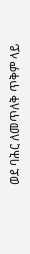ወደ ባሕር ለመጥለቅ ጥቅም ላይ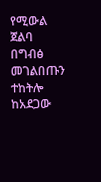የሚውል ጀልባ በግብፅ መገልበጡን ተከትሎ ከአደጋው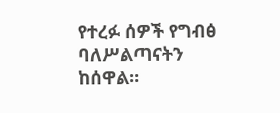የተረፉ ሰዎች የግብፅ ባለሥልጣናትን ከሰዋል።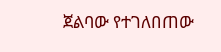ጀልባው የተገለበጠው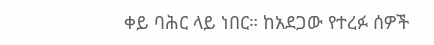ቀይ ባሕር ላይ ነበር። ከአደጋው የተረፉ ሰዎች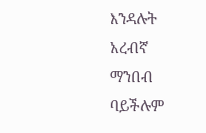እንዳሉት አረብኛ ማንበብ ባይችሉም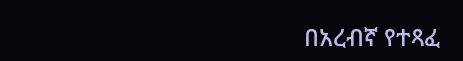በአረብኛ የተጻፈ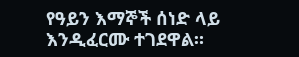የዓይን እማኞች ሰነድ ላይ እንዲፈርሙ ተገደዋል።